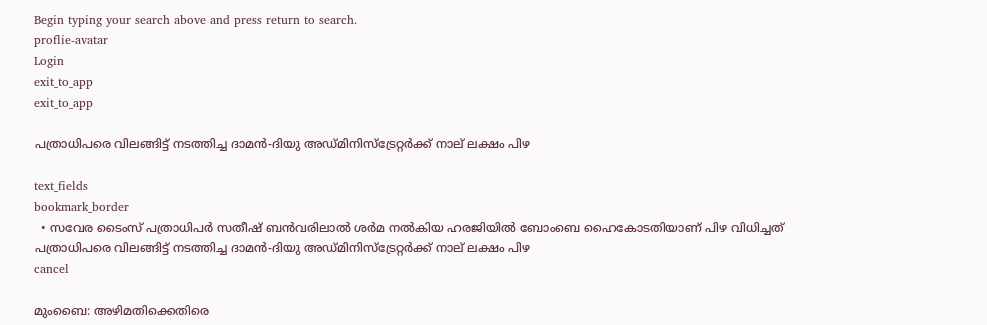Begin typing your search above and press return to search.
proflie-avatar
Login
exit_to_app
exit_to_app

പത്രാധിപരെ വിലങ്ങിട്ട് നടത്തിച്ച ദാമന്‍-ദിയു അഡ്മിനിസ്ട്രേറ്റര്‍ക്ക് നാല് ലക്ഷം പിഴ

text_fields
bookmark_border
  • സവേര ടൈംസ് പത്രാധിപര്‍ സതീഷ് ബന്‍വരിലാല്‍ ശര്‍മ നല്‍കിയ ഹരജിയില്‍ ബോംബെ ഹൈകോടതിയാണ് പിഴ വിധിച്ചത്
പത്രാധിപരെ വിലങ്ങിട്ട് നടത്തിച്ച ദാമന്‍-ദിയു അഡ്മിനിസ്ട്രേറ്റര്‍ക്ക് നാല് ലക്ഷം പിഴ
cancel

മുംബൈ: അഴിമതിക്കെതിരെ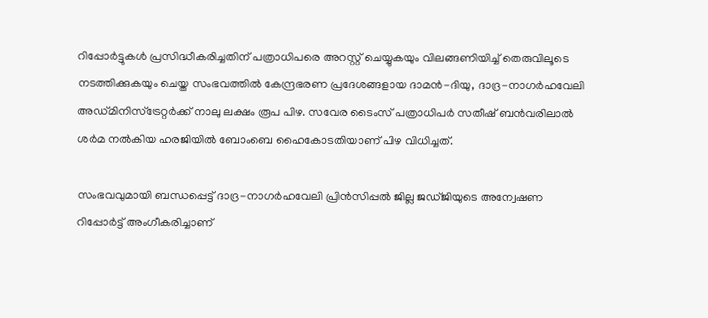റിപ്പോര്‍ട്ടുകള്‍ പ്രസിദ്ധീകരിച്ചതിന് പത്രാധിപരെ അറസ്റ്റ് ചെയ്യുകയും വിലങ്ങണിയിച്ച് തെരുവിലൂടെ നടത്തിക്കുകയും ചെയ്ത സംഭവത്തില്‍ കേന്ദ്രഭരണ പ്രദേശങ്ങളായ ദാമന്‍-ദിയു, ദാദ്ര-നാഗര്‍ഹവേലി അഡ്മിനിസ്ട്രേറ്റര്‍ക്ക് നാലു ലക്ഷം രൂപ പിഴ. സവേര ടൈംസ് പത്രാധിപര്‍ സതീഷ് ബന്‍വരിലാല്‍ ശര്‍മ നല്‍കിയ ഹരജിയില്‍ ബോംബെ ഹൈകോടതിയാണ് പിഴ വിധിച്ചത്.

സംഭവവുമായി ബന്ധപ്പെട്ട് ദാദ്ര-നാഗര്‍ഹവേലി പ്രിന്‍സിപ്പല്‍ ജില്ല ജഡ്ജിയുടെ അന്വേഷണ റിപ്പോര്‍ട്ട് അംഗീകരിച്ചാണ്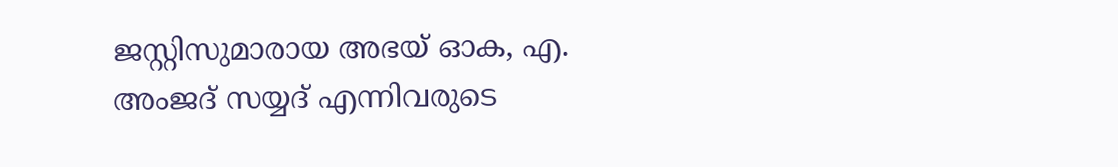ജസ്റ്റിസുമാരായ അഭയ് ഓക, എ. അംജദ് സയ്യദ് എന്നിവരുടെ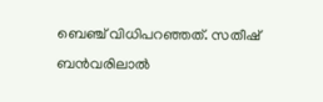ബെഞ്ച് വിധിപറഞ്ഞത്. സതീഷ് ബന്‍വരിലാല്‍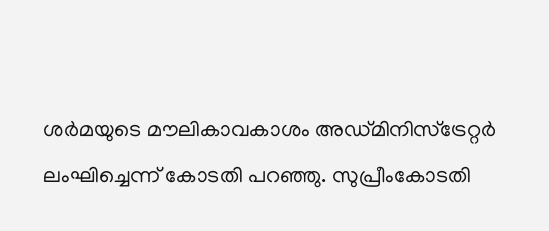ശര്‍മയുടെ മൗലികാവകാശം അഡ്മിനിസ്ട്രേറ്റര്‍ ലംഘിച്ചെന്ന് കോടതി പറഞ്ഞു. സുപ്രീംകോടതി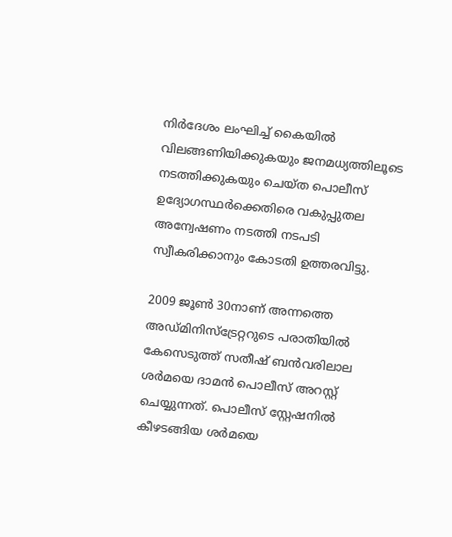നിര്‍ദേശം ലംഘിച്ച് കൈയില്‍ വിലങ്ങണിയിക്കുകയും ജനമധ്യത്തിലൂടെ നടത്തിക്കുകയും ചെയ്ത പൊലീസ് ഉദ്യോഗസ്ഥര്‍ക്കെതിരെ വകുപ്പുതല അന്വേഷണം നടത്തി നടപടി സ്വീകരിക്കാനും കോടതി ഉത്തരവിട്ടു.

2009 ജൂണ്‍ 30നാണ് അന്നത്തെ അഡ്മിനിസ്ട്രേറ്ററുടെ പരാതിയില്‍ കേസെടുത്ത് സതീഷ് ബന്‍വരിലാല ശര്‍മയെ ദാമന്‍ പൊലീസ് അറസ്റ്റ് ചെയ്യുന്നത്. പൊലീസ് സ്റ്റേഷനില്‍ കീഴടങ്ങിയ ശര്‍മയെ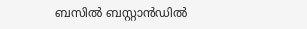ബസില്‍ ബസ്റ്റാന്‍ഡില്‍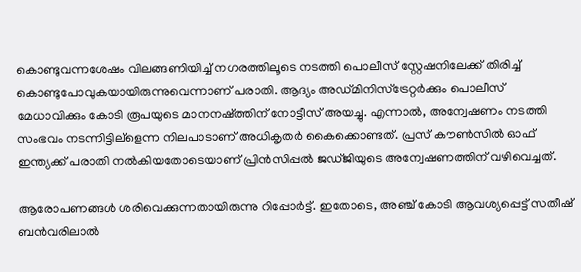കൊണ്ടുവന്നശേഷം വിലങ്ങണിയിച്ച് നഗരത്തിലൂടെ നടത്തി പൊലീസ് സ്റ്റേഷനിലേക്ക് തിരിച്ച് കൊണ്ടുപോവുകയായിരുന്നുവെന്നാണ് പരാതി. ആദ്യം അഡ്മിനിസ്ട്രേറ്റര്‍ക്കും പൊലീസ് മേധാവിക്കും കോടി രൂപയുടെ മാനനഷ്ത്തിന് നോട്ടീസ് അയച്ചു. എന്നാല്‍, അന്വേഷണം നടത്തി സംഭവം നടന്നിട്ടില്ളെന്ന നിലപാടാണ് അധികൃതര്‍ കൈക്കൊണ്ടത്. പ്രസ് കൗണ്‍സില്‍ ഓഫ് ഇന്ത്യക്ക് പരാതി നല്‍കിയതോടെയാണ് പ്രിന്‍സിപ്പല്‍ ജഡ്ജിയുടെ അന്വേഷണത്തിന് വഴിവെച്ചത്.

ആരോപണങ്ങള്‍ ശരിവെക്കുന്നതായിരുന്നു റിപ്പോര്‍ട്ട്. ഇതോടെ, അഞ്ച് കോടി ആവശ്യപ്പെട്ട് സതീഷ് ബന്‍വരിലാല്‍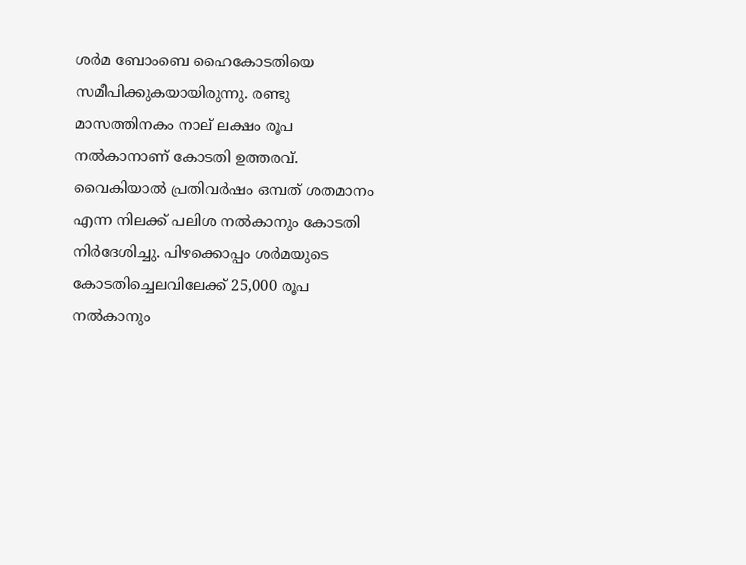ശര്‍മ ബോംബെ ഹൈകോടതിയെ സമീപിക്കുകയായിരുന്നു. രണ്ടു മാസത്തിനകം നാല് ലക്ഷം രൂപ നല്‍കാനാണ് കോടതി ഉത്തരവ്. വൈകിയാല്‍ പ്രതിവര്‍ഷം ഒമ്പത് ശതമാനം എന്ന നിലക്ക് പലിശ നല്‍കാനും കോടതി നിര്‍ദേശിച്ചു. പിഴക്കൊപ്പം ശര്‍മയുടെ കോടതിച്ചെലവിലേക്ക് 25,000 രൂപ നല്‍കാനും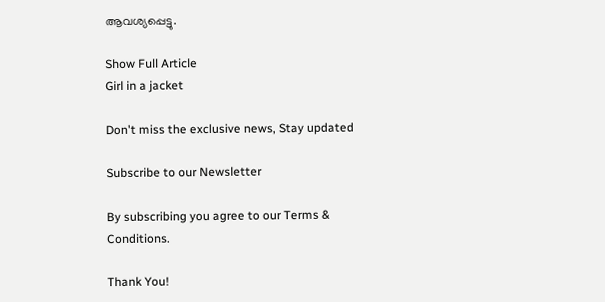ആവശ്യപ്പെട്ടു.

Show Full Article
Girl in a jacket

Don't miss the exclusive news, Stay updated

Subscribe to our Newsletter

By subscribing you agree to our Terms & Conditions.

Thank You!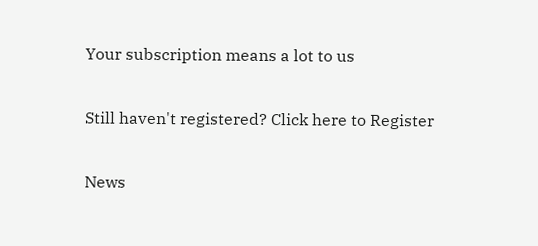Your subscription means a lot to us

Still haven't registered? Click here to Register

News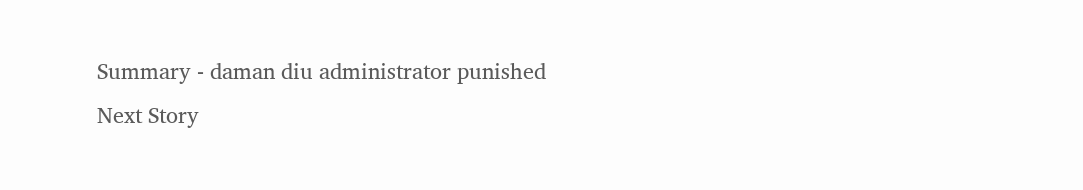Summary - daman diu administrator punished
Next Story